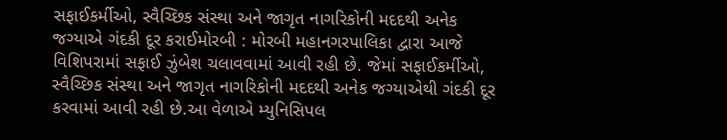સફાઈકર્મીઓ, સ્વૈચ્છિક સંસ્થા અને જાગૃત નાગરિકોની મદદથી અનેક જગ્યાએ ગંદકી દૂર કરાઈમોરબી : મોરબી મહાનગરપાલિકા દ્વારા આજે વિશિપરામાં સફાઈ ઝુંબેશ ચલાવવામાં આવી રહી છે. જેમાં સફાઈકર્મીઓ, સ્વૈચ્છિક સંસ્થા અને જાગૃત નાગરિકોની મદદથી અનેક જગ્યાએથી ગંદકી દૂર કરવામાં આવી રહી છે.આ વેળાએ મ્યુનિસિપલ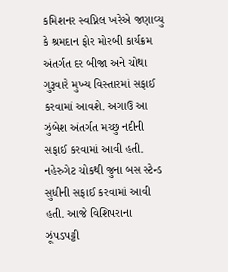કમિશનર સ્વપ્નિલ ખરેએ જણાવ્યુ કે શ્રમદાન ફોર મોરબી કાર્યક્રમ અંતર્ગત દર બીજા અને ચોથા ગુરૂવારે મુખ્ય વિસ્તારમાં સફાઈ કરવામાં આવશે. અગાઉ આ ઝુંબેશ અંતર્ગત મચ્છુ નદીની સફાઈ કરવામાં આવી હતી. નહેરુગેટ ચોકથી જુના બસ સ્ટેન્ડ સુધીની સફાઈ કરવામાં આવી હતી. આજે વિશિપરાના ઝૂંપડપટ્ટી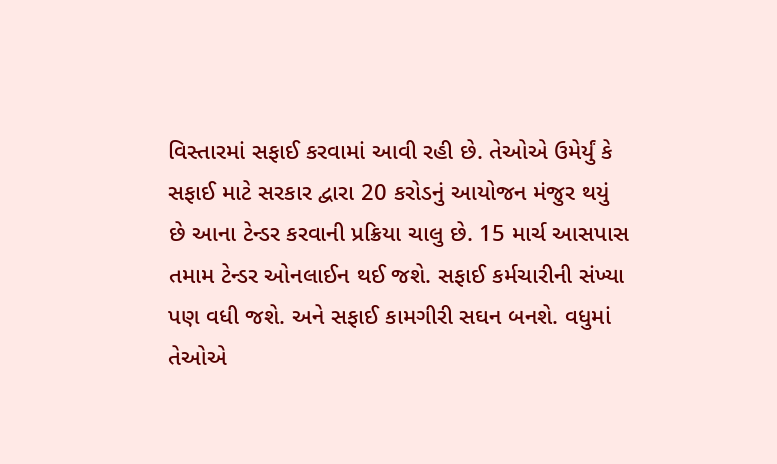વિસ્તારમાં સફાઈ કરવામાં આવી રહી છે. તેઓએ ઉમેર્યું કે સફાઈ માટે સરકાર દ્વારા 20 કરોડનું આયોજન મંજુર થયું છે આના ટેન્ડર કરવાની પ્રક્રિયા ચાલુ છે. 15 માર્ચ આસપાસ તમામ ટેન્ડર ઓનલાઈન થઈ જશે. સફાઈ કર્મચારીની સંખ્યા પણ વધી જશે. અને સફાઈ કામગીરી સઘન બનશે. વધુમાં તેઓએ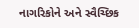નાગરિકોને અને સ્વૈચ્છિક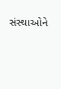સંસ્થાઓને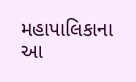મહાપાલિકાના આ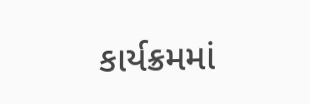કાર્યક્રમમાં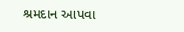શ્રમદાન આપવા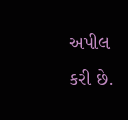અપીલ કરી છે.